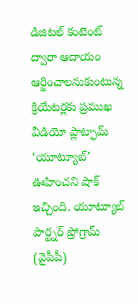డిజిటల్ కంటెంట్ ద్వారా ఆదాయం ఆర్జించాలనుకుంటున్న క్రియేటర్లకు ప్రముఖ వీడియో ప్లాట్ఫామ్ ‘యూట్యూబ్’ ఊహించని షాక్ ఇచ్చింది. యూట్యూబ్ పార్ట్నర్ ప్రోగ్రామ్ (వైపీపీ)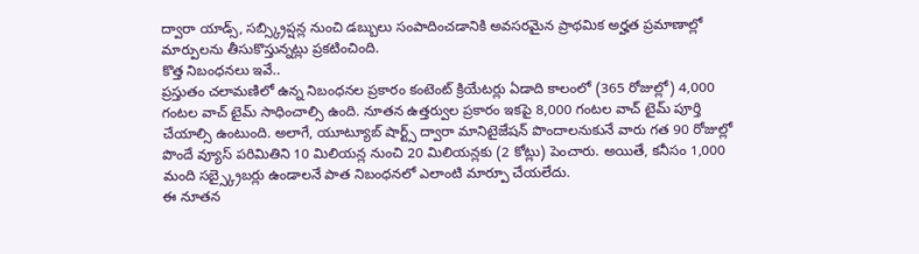ద్వారా యాడ్స్, సబ్స్క్రిప్షన్ల నుంచి డబ్బులు సంపాదించడానికి అవసరమైన ప్రాథమిక అర్హత ప్రమాణాల్లో మార్పులను తీసుకొస్తున్నట్లు ప్రకటించింది.
కొత్త నిబంధనలు ఇవే..
ప్రస్తుతం చలామణిలో ఉన్న నిబంధనల ప్రకారం కంటెంట్ క్రియేటర్లు ఏడాది కాలంలో (365 రోజుల్లో) 4,000 గంటల వాచ్ టైమ్ సాధించాల్సి ఉంది. నూతన ఉత్తర్వుల ప్రకారం ఇకపై 8,000 గంటల వాచ్ టైమ్ పూర్తి చేయాల్సి ఉంటుంది. అలాగే, యూట్యూబ్ షార్ట్స్ ద్వారా మానిటైజేషన్ పొందాలనుకునే వారు గత 90 రోజుల్లో పొందే వ్యూస్ పరిమితిని 10 మిలియన్ల నుంచి 20 మిలియన్లకు (2 కోట్లు) పెంచారు. అయితే, కనీసం 1,000 మంది సబ్స్క్రైబర్లు ఉండాలనే పాత నిబంధనలో ఎలాంటి మార్పూ చేయలేదు.
ఈ నూతన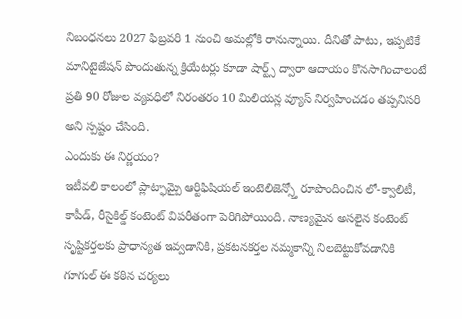నిబంధనలు 2027 ఫిబ్రవరి 1 నుంచి అమల్లోకి రానున్నాయి. దీనితో పాటు, ఇప్పటికే మానిటైజేషన్ పొందుతున్న క్రియేటర్లు కూడా షార్ట్స్ ద్వారా ఆదాయం కొనసాగించాలంటే ప్రతి 90 రోజుల వ్యవధిలో నిరంతరం 10 మిలియన్ల వ్యూస్ నిర్వహించడం తప్పనిసరి అని స్పష్టం చేసింది.
ఎందుకు ఈ నిర్ణయం?
ఇటీవలి కాలంలో ప్లాట్ఫామ్పై ఆర్టిఫిషియల్ ఇంటెలిజెన్స్తో రూపొందించిన లో-క్వాలిటీ, కాపీడ్, రీసైకిల్డ్ కంటెంట్ విపరీతంగా పెరిగిపోయింది. నాణ్యమైన అసలైన కంటెంట్ సృష్టికర్తలకు ప్రాధాన్యత ఇవ్వడానికి, ప్రకటనకర్తల నమ్మకాన్ని నిలబెట్టుకోవడానికి గూగుల్ ఈ కఠిన చర్యలు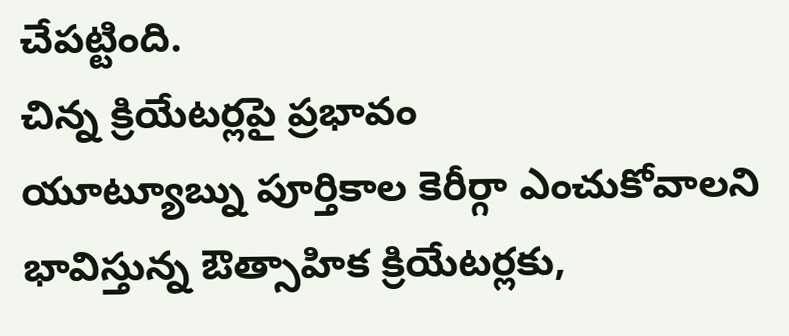చేపట్టింది.
చిన్న క్రియేటర్లపై ప్రభావం
యూట్యూబ్ను పూర్తికాల కెరీర్గా ఎంచుకోవాలని భావిస్తున్న ఔత్సాహిక క్రియేటర్లకు,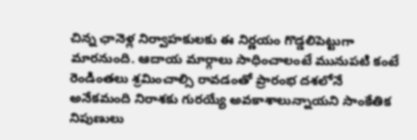చిన్న ఛానెళ్ల నిర్వాహకులకు ఈ నిర్ణయం గొడ్డలిపెట్టుగా మారనుంది. ఆదాయ మార్గాలు సాధించాలంటే మునుపటి కంటే రెండింతలు శ్రమించాల్సి రావడంతో ప్రారంభ దశలోనే అనేకమంది నిరాశకు గురయ్యే అవకాశాలున్నాయని సాంకేతిక నిపుణులు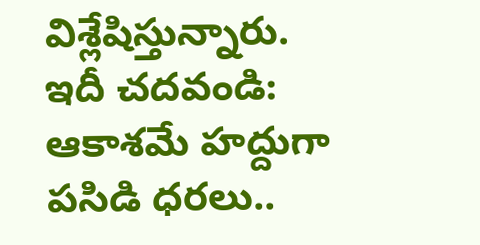విశ్లేషిస్తున్నారు.
ఇదీ చదవండి: ఆకాశమే హద్దుగా పసిడి ధరలు..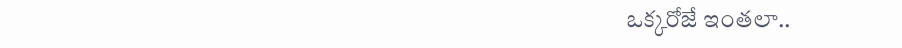ఒక్కరోజే ఇంతలా..